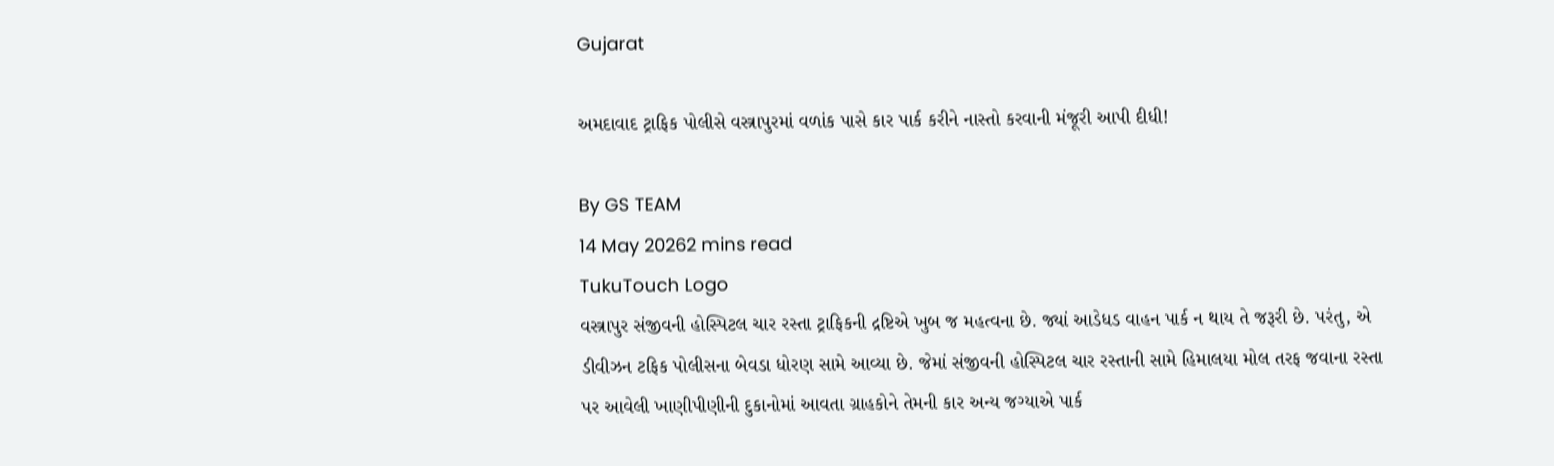Gujarat

અમદાવાદ ટ્રાફિક પોલીસે વસ્ત્રાપુરમાં વળાંક પાસે કાર પાર્ક કરીને નાસ્તો કરવાની મંજૂરી આપી દીધી!

By GS TEAM
14 May 20262 mins read
TukuTouch Logo
વસ્ત્રાપુર સંજીવની હોસ્પિટલ ચાર રસ્તા ટ્રાફિકની દ્રષ્ટિએ ખુબ જ મહત્વના છે. જ્યાં આડેધડ વાહન પાર્ક ન થાય તે જરૂરી છે. પરંતુ, એ ડીવીઝન ટફિક પોલીસના બેવડા ધોરણ સામે આવ્યા છે. જેમાં સંજીવની હોસ્પિટલ ચાર રસ્તાની સામે હિમાલયા મોલ તરફ જવાના રસ્તા પર આવેલી ખાણીપીણીની દુકાનોમાં આવતા ગ્રાહકોને તેમની કાર અન્ય જગ્યાએ પાર્ક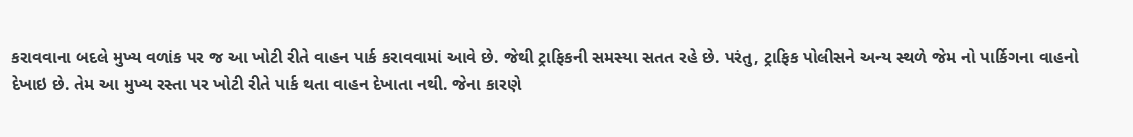કરાવવાના બદલે મુખ્ય વળાંક પર જ આ ખોટી રીતે વાહન પાર્ક કરાવવામાં આવે છે. જેથી ટ્રાફિકની સમસ્યા સતત રહે છે. પરંતુ, ટ્રાફિક પોલીસને અન્ય સ્થળે જેમ નો પાર્કિગના વાહનો દેખાઇ છે. તેમ આ મુખ્ય રસ્તા પર ખોટી રીતે પાર્ક થતા વાહન દેખાતા નથી. જેના કારણે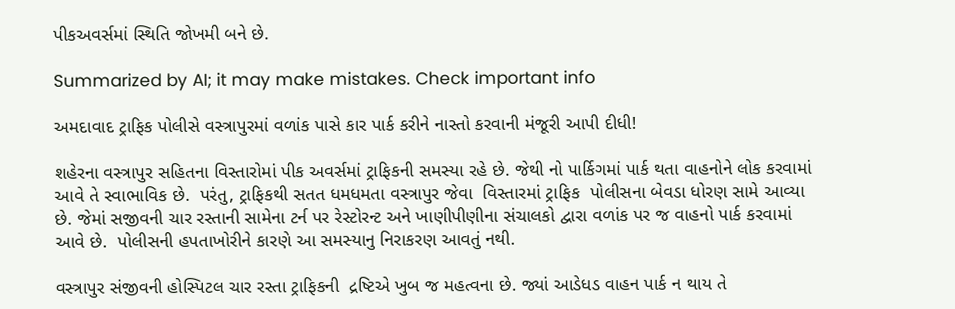પીકઅવર્સમાં સ્થિતિ જોખમી બને છે.

Summarized by AI; it may make mistakes. Check important info

અમદાવાદ ટ્રાફિક પોલીસે વસ્ત્રાપુરમાં વળાંક પાસે કાર પાર્ક કરીને નાસ્તો કરવાની મંજૂરી આપી દીધી!

શહેરના વસ્ત્રાપુર સહિતના વિસ્તારોમાં પીક અવર્સમાં ટ્રાફિકની સમસ્યા રહે છે. જેથી નો પાર્કિગમાં પાર્ક થતા વાહનોને લોક કરવામાં આવે તે સ્વાભાવિક છે.  પરંતુ, ટ્રાફિકથી સતત ધમધમતા વસ્ત્રાપુર જેવા  વિસ્તારમાં ટ્રાફિક  પોલીસના બેવડા ધોરણ સામે આવ્યા છે. જેમાં સજીવની ચાર રસ્તાની સામેના ટર્ન પર રેસ્ટોરન્ટ અને ખાણીપીણીના સંચાલકો દ્વારા વળાંક પર જ વાહનો પાર્ક કરવામાં આવે છે.  પોલીસની હપતાખોરીને કારણે આ સમસ્યાનુ નિરાકરણ આવતું નથી.

વસ્ત્રાપુર સંજીવની હોસ્પિટલ ચાર રસ્તા ટ્રાફિકની  દ્રષ્ટિએ ખુબ જ મહત્વના છે. જ્યાં આડેધડ વાહન પાર્ક ન થાય તે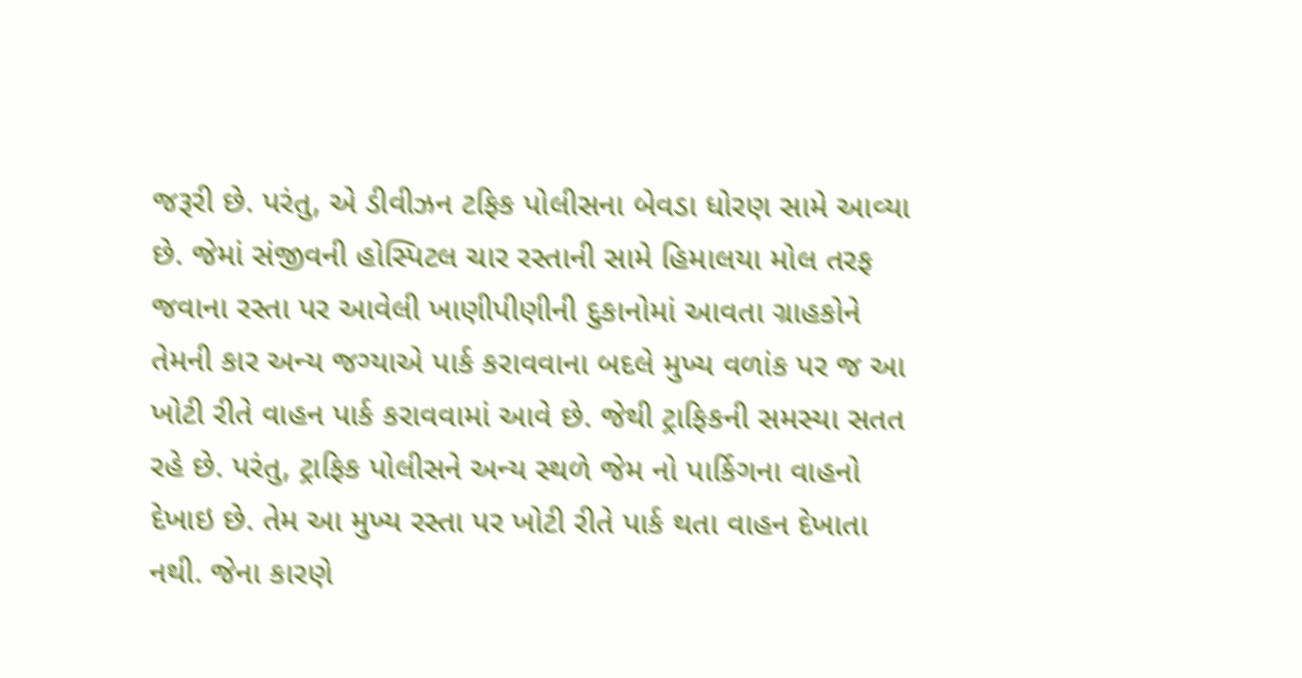જરૂરી છે. પરંતુ, એ ડીવીઝન ટફિક પોલીસના બેવડા ધોરણ સામે આવ્યા છે. જેમાં સંજીવની હોસ્પિટલ ચાર રસ્તાની સામે હિમાલયા મોલ તરફ જવાના રસ્તા પર આવેલી ખાણીપીણીની દુકાનોમાં આવતા ગ્રાહકોને તેમની કાર અન્ય જગ્યાએ પાર્ક કરાવવાના બદલે મુખ્ય વળાંક પર જ આ ખોટી રીતે વાહન પાર્ક કરાવવામાં આવે છે. જેથી ટ્રાફિકની સમસ્યા સતત રહે છે. પરંતુ, ટ્રાફિક પોલીસને અન્ય સ્થળે જેમ નો પાર્કિગના વાહનો દેખાઇ છે. તેમ આ મુખ્ય રસ્તા પર ખોટી રીતે પાર્ક થતા વાહન દેખાતા નથી. જેના કારણે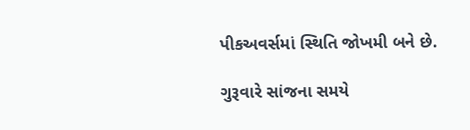પીકઅવર્સમાં સ્થિતિ જોખમી બને છે.

ગુરૂવારે સાંજના સમયે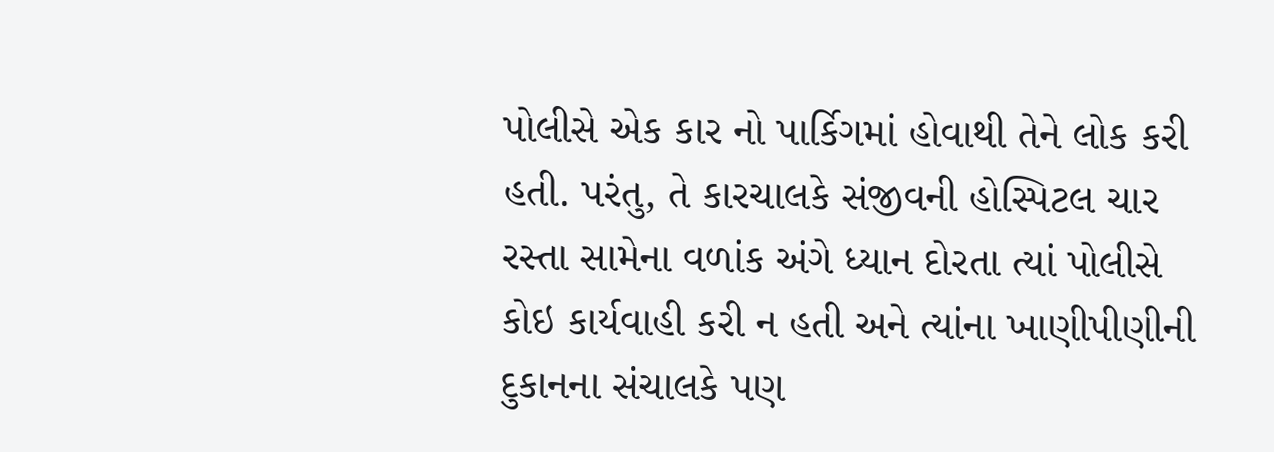પોલીસે એક કાર નો પાર્કિગમાં હોવાથી તેને લોક કરી હતી. પરંતુ, તે કારચાલકે સંજીવની હોસ્પિટલ ચાર રસ્તા સામેના વળાંક અંગે ધ્યાન દોરતા ત્યાં પોલીસે કોઇ કાર્યવાહી કરી ન હતી અને ત્યાંના ખાણીપીણીની દુકાનના સંચાલકે પણ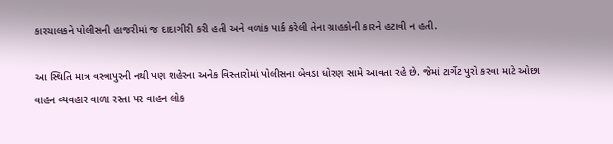કારચાલકને પોલીસની હાજરીમાં જ દાદાગીરી કરી હતી અને વળાંક પાર્ક કરેલી તેના ગ્રાહકોની કારને હટાવી ન હતી.

આ સ્થિતિ માત્ર વસ્ત્રાપુરની નથી પણ શહેરના અનેક વિસ્તારોમાં પોલીસના બેવડા ધોરણ સામે આવતા રહે છે. જેમાં ટાર્ગેટ પુરો કરવા માટે ઓછા વાહન વ્યવહાર વાળા રસ્તા પર વાહન લોક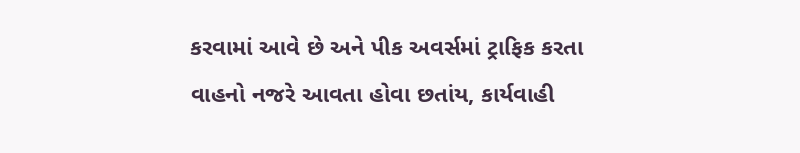કરવામાં આવે છે અને પીક અવર્સમાં ટ્રાફિક કરતા વાહનો નજરે આવતા હોવા છતાંય, કાર્યવાહી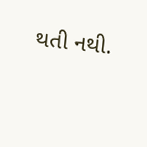થતી નથી.